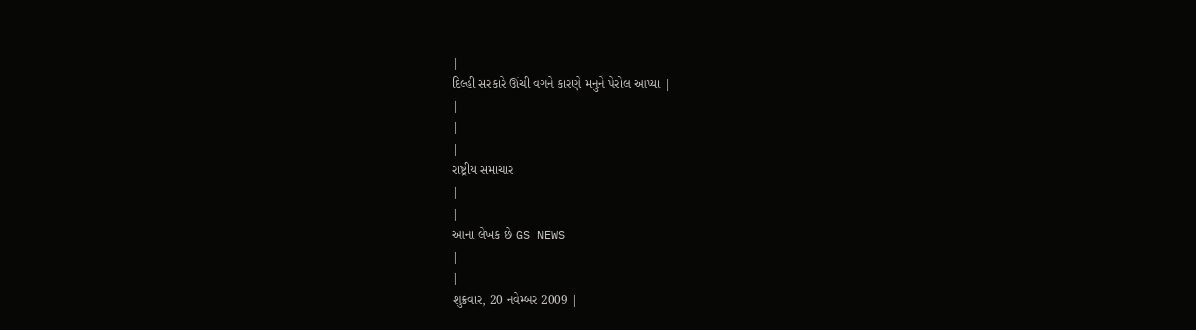|
દિલ્હી સરકારે ઊંચી વગને કારણે મનુને પેરોલ આપ્યા |
|
|
|
રાષ્ટ્રીય સમાચાર
|
|
આના લેખક છે GS NEWS
|
|
શુક્રવાર, 20 નવેમ્બર 2009 |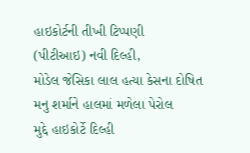હાઇકોર્ટની તીખી ટિપ્પણી
(પીટીઆઇ) નવી દિલ્હી,
મોડેલ જેસિકા લાલ હત્યા કેસના દોષિત મનુ શર્માને હાલમાં મળેલા પેરોલ
મુદ્દે હાઇકોર્ટે દિલ્હી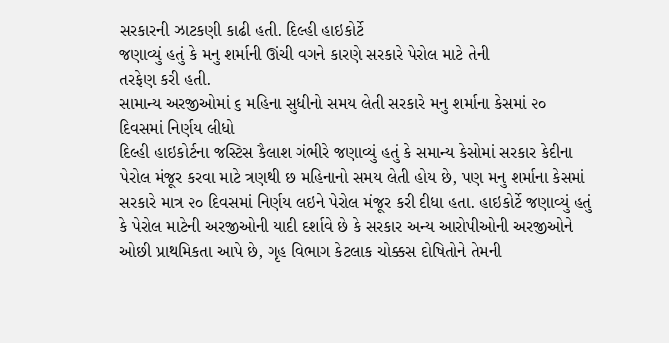સરકારની ઝાટકણી કાઢી હતી. દિલ્હી હાઇકોર્ટે
જણાવ્યું હતું કે મનુ શર્માની ઊંચી વગને કારણે સરકારે પેરોલ માટે તેની
તરફેણ કરી હતી.
સામાન્ય અરજીઓમાં ૬ મહિના સુધીનો સમય લેતી સરકારે મનુ શર્માના કેસમાં ૨૦ દિવસમાં નિર્ણય લીધો
દિલ્હી હાઇકોર્ટના જસ્ટિસ કૈલાશ ગંભીરે જણાવ્યું હતું કે સમાન્ય કેસોમાં સરકાર કેદીના પેરોલ મંજૂર કરવા માટે ત્રણથી છ મહિનાનો સમય લેતી હોય છે, પણ મનુ શર્માના કેસમાં સરકારે માત્ર ૨૦ દિવસમાં નિર્ણય લઇને પેરોલ મંજૂર કરી દીધા હતા. હાઇકોર્ટે જણાવ્યું હતું કે પેરોલ માટેની અરજીઓની યાદી દર્શાવે છે કે સરકાર અન્ય આરોપીઓની અરજીઓને ઓછી પ્રાથમિકતા આપે છે, ગૃહ વિભાગ કેટલાક ચોક્કસ દોષિતોને તેમની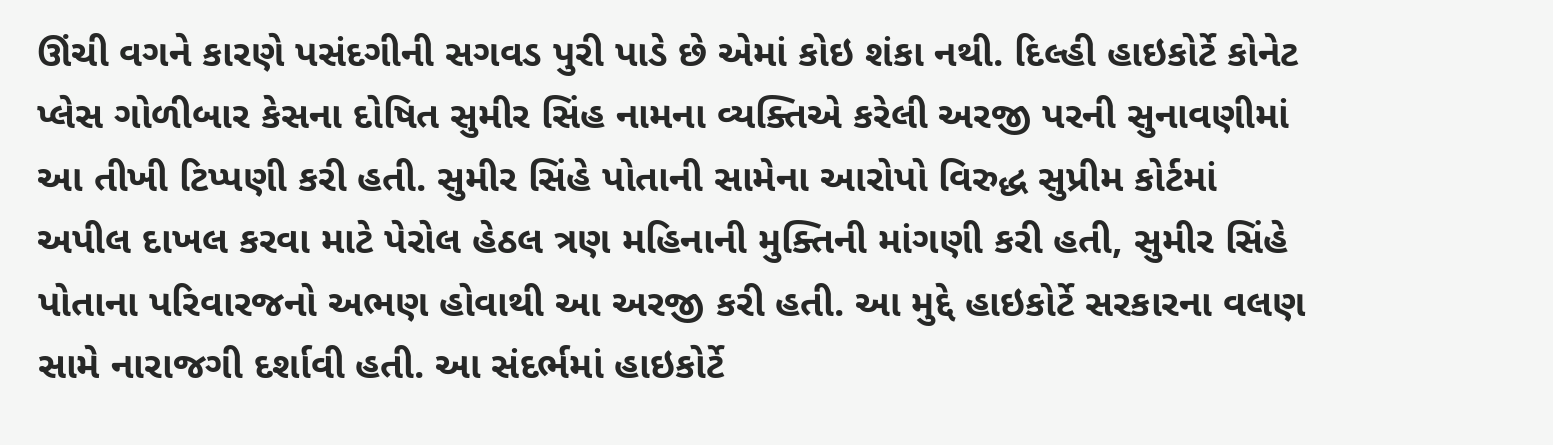ઊંચી વગને કારણે પસંદગીની સગવડ પુરી પાડે છે એમાં કોઇ શંકા નથી. દિલ્હી હાઇકોર્ટે કોનેટ પ્લેસ ગોળીબાર કેસના દોષિત સુમીર સિંહ નામના વ્યક્તિએ કરેલી અરજી પરની સુનાવણીમાં આ તીખી ટિપ્પણી કરી હતી. સુમીર સિંહે પોતાની સામેના આરોપો વિરુદ્ધ સુપ્રીમ કોર્ટમાં અપીલ દાખલ કરવા માટે પેરોલ હેઠલ ત્રણ મહિનાની મુક્તિની માંગણી કરી હતી, સુમીર સિંહે પોતાના પરિવારજનો અભણ હોવાથી આ અરજી કરી હતી. આ મુદ્દે હાઇકોર્ટે સરકારના વલણ સામે નારાજગી દર્શાવી હતી. આ સંદર્ભમાં હાઇકોર્ટે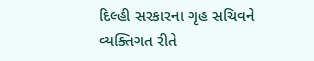દિલ્હી સરકારના ગૃહ સચિવને વ્યક્તિગત રીતે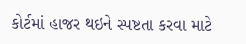કોર્ટમાં હાજર થઇને સ્પષ્ટતા કરવા માટે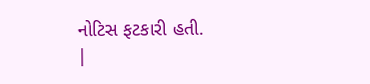નોટિસ ફટકારી હતી.
|